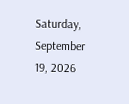Saturday, September 19, 2026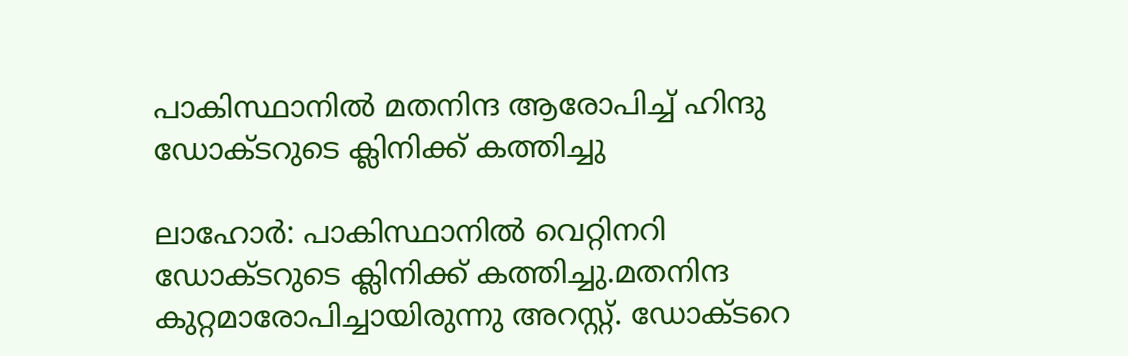പാകിസ്ഥാനില്‍ മതനിന്ദ ആരോപിച്ച് ഹിന്ദു ഡോക്ടറുടെ ക്ലിനിക്ക് കത്തിച്ചു

ലാഹോര്‍: പാകിസ്ഥാനില്‍ വെറ്റിനറി ഡോക്ടറുടെ ക്ലിനിക്ക് കത്തിച്ചു.മതനിന്ദ കുറ്റമാരോപിച്ചായിരുന്നു അറസ്റ്റ്. ഡോക്ടറെ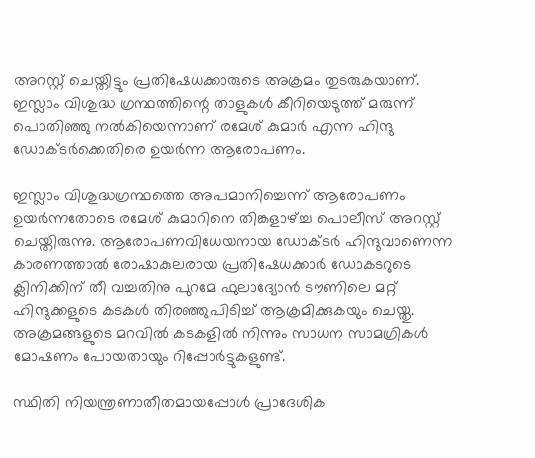അറസ്റ്റ് ചെയ്തിട്ടും പ്രതിഷേധക്കാരുടെ അക്രമം തുടരുകയാണ്. ഇസ്ലാം വിശുദ്ധ ഗ്രന്ഥത്തിന്റെ താളുകള്‍ കീറിയെടുത്ത് മരുന്ന് പൊതിഞ്ഞു നല്‍കിയെന്നാണ് രമേശ് കുമാര്‍ എന്ന ഹിന്ദു ഡോക്ടര്‍ക്കെതിരെ ഉയര്‍ന്ന ആരോപണം.

ഇസ്ലാം വിശുദ്ധഗ്രന്ഥത്തെ അപമാനിച്ചെന്ന് ആരോപണം ഉയര്‍ന്നതോടെ രമേശ് കുമാറിനെ തിങ്കളാഴ്ച്ച പൊലീസ് അറസ്റ്റ് ചെയ്തിരുന്നു. ആരോപണവിധേയനായ ഡോക്ടര്‍ ഹിന്ദുവാണെന്ന കാരണത്താല്‍ രോഷാകുലരായ പ്രതിഷേധക്കാര്‍ ഡോകടറുടെ ക്ലിനിക്കിന് തീ വച്ചതിനു പുറമേ ഫുലാദ്യോന്‍ ടൗണിലെ മറ്റ് ഹിന്ദുക്കളുടെ കടകള്‍ തിരഞ്ഞുപിടിച്ച് ആക്രമിക്കുകയും ചെയ്തു. അക്രമങ്ങളുടെ മറവില്‍ കടകളില്‍ നിന്നും സാധന സാമഗ്രികള്‍ മോഷണം പോയതായും റിപ്പോര്‍ട്ടുകളുണ്ട്.

സ്ഥിതി നിയന്ത്രണാതീതമായപ്പോള്‍ പ്രാദേശിക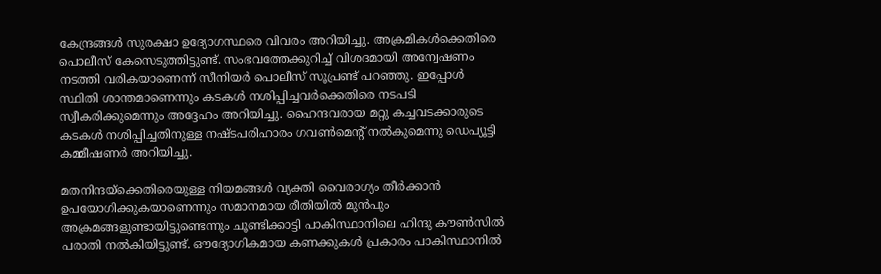കേന്ദ്രങ്ങള്‍ സുരക്ഷാ ഉദ്യോഗസ്ഥരെ വിവരം അറിയിച്ചു. അക്രമികള്‍ക്കെതിരെ പൊലീസ് കേസെടുത്തിട്ടുണ്ട്. സംഭവത്തേക്കുറിച്ച് വിശദമായി അന്വേഷണം നടത്തി വരികയാണെന്ന് സീനിയര്‍ പൊലീസ് സൂപ്രണ്ട് പറഞ്ഞു. ഇപ്പോള്‍ സ്ഥിതി ശാന്തമാണെന്നും കടകള്‍ നശിപ്പിച്ചവര്‍ക്കെതിരെ നടപടി സ്വീകരിക്കുമെന്നും അദ്ദേഹം അറിയിച്ചു. ഹൈന്ദവരായ മറ്റു കച്ചവടക്കാരുടെ കടകള്‍ നശിപ്പിച്ചതിനുള്ള നഷ്ടപരിഹാരം ഗവണ്‍മെന്റ് നല്‍കുമെന്നു ഡെപ്യൂട്ടി കമ്മീഷണര്‍ അറിയിച്ചു.

മതനിന്ദയ്‌ക്കെതിരെയുള്ള നിയമങ്ങള്‍ വ്യക്തി വൈരാഗ്യം തീര്‍ക്കാന്‍ ഉപയോഗിക്കുകയാണെന്നും സമാനമായ രീതിയില്‍ മുന്‍പും അക്രമങ്ങളുണ്ടായിട്ടുണ്ടെന്നും ചൂണ്ടിക്കാട്ടി പാകിസ്ഥാനിലെ ഹിന്ദു കൗണ്‍സില്‍ പരാതി നല്‍കിയിട്ടുണ്ട്. ഔദ്യോഗികമായ കണക്കുകള്‍ പ്രകാരം പാകിസ്ഥാനില്‍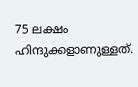75 ലക്ഷം ഹിന്ദുക്കളാണുള്ളത്.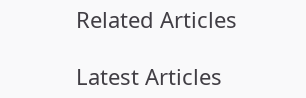Related Articles

Latest Articles